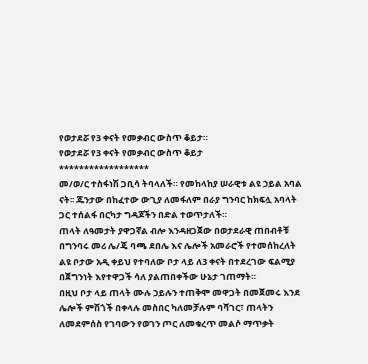የወታደሯ የ3 ቀናት የመቃብር ውስጥ ቆይታ።
የወታደሯ የ3 ቀናት የመቃብር ውስጥ ቆይታ
******************
መ/ወ/ር ተስፋነሽ ጋቢሳ ትባላለች። የመከላከያ ሠራዊቱ ልዩ ኃይል አባል ናት፡፡ ጁንታው በከፈተው ውጊያ ለመፋለም በራያ ግንባር ከክፍሏ አባላት ጋር ተሰልፋ በርካታ ግዳጆችን በድል ተወጥታለች።
ጠላት ለዓመታት ያዋጋኛል ብሎ እንዳዘጋጀው በወታደራዊ ጠበብቶቹ በግንባሩ መሪ ሌ/ጄ ባጫ ደበሌ እና ሌሎች አመራሮች የተመሰከረለት ልዩ ቦታው አዲ ቀይህ የተባለው ቦታ ላይ ለ3 ቀናት በተደረገው ፍልሚያ በጀግንነት እየተዋጋች ሳለ ያልጠበቀችው ሁኔታ ገጠማት።
በዚህ ቦታ ላይ ጠላት ሙሉ ኃይሉን ተጠቅሞ መዋጋት በመጀመሩ እንደ ሌሎች ምሽጎች በቀላሉ መስበር ካለመቻሉም ባሻገር፣ ጠላትን ለመደምሰስ የገባውን የወገን ጦር ለመቁረጥ መልሶ ማጥቃት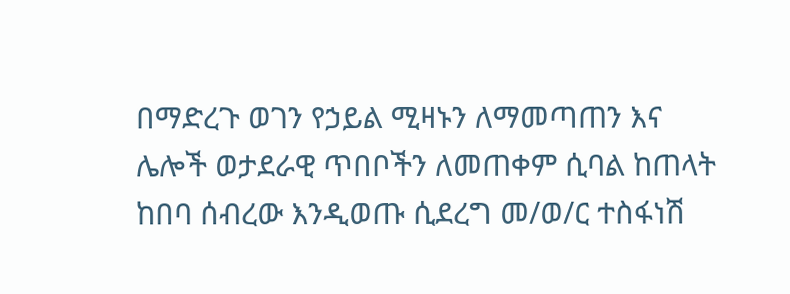በማድረጉ ወገን የኃይል ሚዛኑን ለማመጣጠን እና ሌሎች ወታደራዊ ጥበቦችን ለመጠቀም ሲባል ከጠላት ከበባ ሰብረው እንዲወጡ ሲደረግ መ/ወ/ር ተስፋነሽ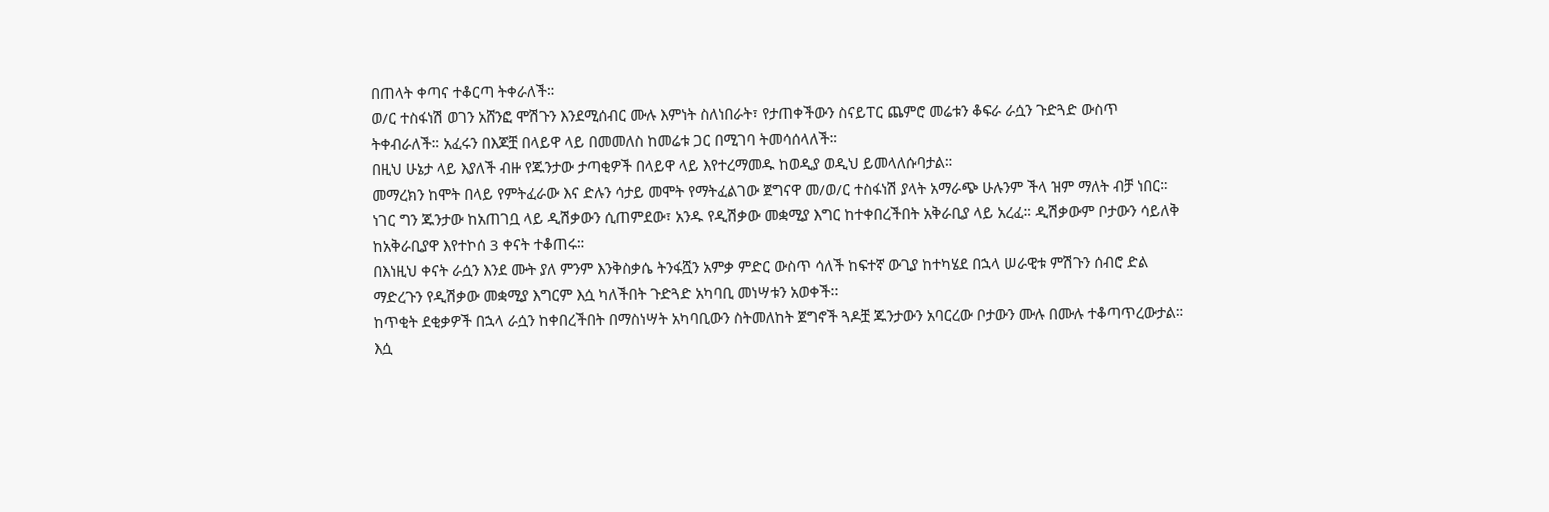በጠላት ቀጣና ተቆርጣ ትቀራለች።
ወ/ር ተስፋነሽ ወገን አሸንፎ ሞሽጉን እንደሚሰብር ሙሉ እምነት ስለነበራት፣ የታጠቀችውን ስናይፐር ጨምሮ መሬቱን ቆፍራ ራሷን ጉድጓድ ውስጥ ትቀብራለች። አፈሩን በእጆቿ በላይዋ ላይ በመመለስ ከመሬቱ ጋር በሚገባ ትመሳሰላለች።
በዚህ ሁኔታ ላይ እያለች ብዙ የጁንታው ታጣቂዎች በላይዋ ላይ እየተረማመዱ ከወዲያ ወዲህ ይመላለሱባታል።
መማረክን ከሞት በላይ የምትፈራው እና ድሉን ሳታይ መሞት የማትፈልገው ጀግናዋ መ/ወ/ር ተስፋነሽ ያላት አማራጭ ሁሉንም ችላ ዝም ማለት ብቻ ነበር።
ነገር ግን ጁንታው ከአጠገቧ ላይ ዲሽቃውን ሲጠምደው፣ አንዱ የዲሽቃው መቋሚያ እግር ከተቀበረችበት አቅራቢያ ላይ አረፈ። ዲሽቃውም ቦታውን ሳይለቅ ከአቅራቢያዋ እየተኮሰ 3 ቀናት ተቆጠሩ።
በእነዚህ ቀናት ራሷን እንደ ሙት ያለ ምንም እንቅስቃሴ ትንፋሿን አምቃ ምድር ውስጥ ሳለች ከፍተኛ ውጊያ ከተካሄደ በኋላ ሠራዊቱ ምሽጉን ሰብሮ ድል ማድረጉን የዲሽቃው መቋሚያ እግርም እሷ ካለችበት ጉድጓድ አካባቢ መነሣቱን አወቀች፡፡
ከጥቂት ደቂቃዎች በኋላ ራሷን ከቀበረችበት በማስነሣት አካባቢውን ስትመለከት ጀግኖች ጓዶቿ ጁንታውን አባርረው ቦታውን ሙሉ በሙሉ ተቆጣጥረውታል።
እሷ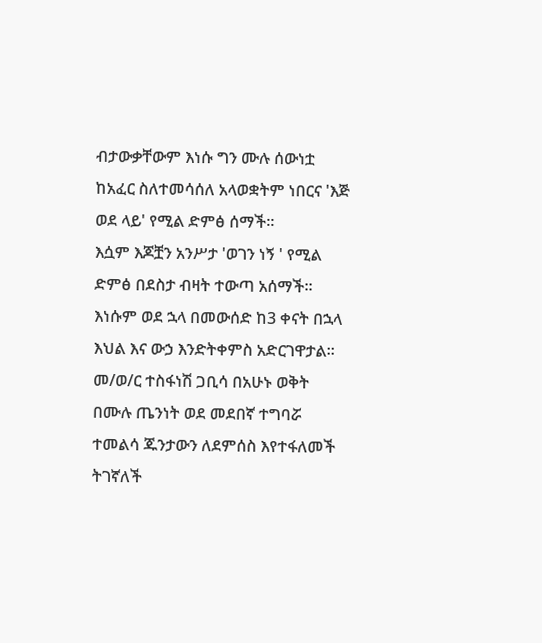ብታውቃቸውም እነሱ ግን ሙሉ ሰውነቷ ከአፈር ስለተመሳሰለ አላወቋትም ነበርና 'እጅ ወደ ላይ' የሚል ድምፅ ሰማች።
እሷም እጆቿን አንሥታ 'ወገን ነኝ ' የሚል ድምፅ በደስታ ብዛት ተውጣ አሰማች። እነሱም ወደ ኋላ በመውሰድ ከ3 ቀናት በኋላ እህል እና ውኃ እንድትቀምስ አድርገዋታል።
መ/ወ/ር ተስፋነሽ ጋቢሳ በአሁኑ ወቅት በሙሉ ጤንነት ወደ መደበኛ ተግባሯ ተመልሳ ጁንታውን ለደምሰስ እየተፋለመች ትገኛለች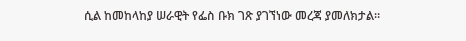ሲል ከመከላከያ ሠራዊት የፌስ ቡክ ገጽ ያገኘነው መረጃ ያመለክታል።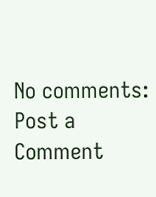No comments:
Post a Comment